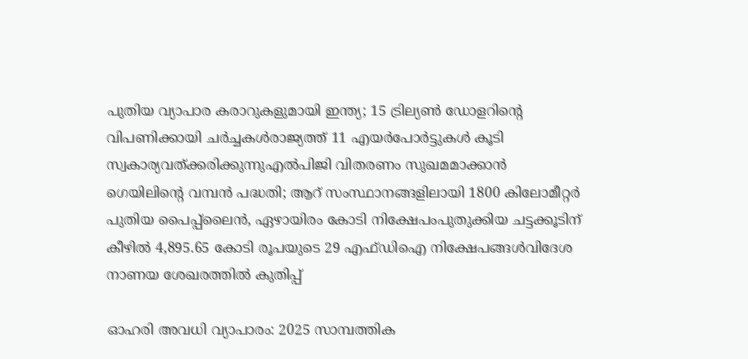പുതിയ വ്യാപാര കരാറുകളുമായി ഇന്ത്യ; 15 ട്രില്യണ്‍ ഡോളറിന്റെ വിപണിക്കായി ചര്‍ച്ചകള്‍രാജ്യത്ത് 11 എയര്‍പോര്‍ട്ടുകള്‍ കൂടി സ്വകാര്യവത്ക്കരിക്കുന്നുഎൽപിജി വിതരണം സുഖമമാക്കാൻ ഗെയിലിന്റെ വമ്പൻ പദ്ധതി; ആറ് സംസ്ഥാനങ്ങളിലായി 1800 കിലോമീറ്റർ പുതിയ പൈപ്പ്ലൈൻ, ഏഴായിരം കോടി നിക്ഷേപംപുതുക്കിയ ചട്ടക്കൂടിന് കീഴില്‍ 4,895.65 കോടി രൂപയുടെ 29 എഫ്ഡിഐ നിക്ഷേപങ്ങള്‍വിദേശ നാണയ ശേഖരത്തിൽ കുതിപ്പ്

ഓഹരി അവധി വ്യാപാരം: 2025 സാമ്പത്തിക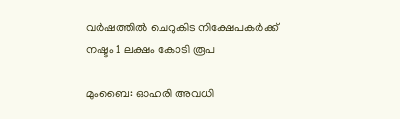വര്‍ഷത്തില്‍ ചെറുകിട നിക്ഷേപകര്‍ക്ക് നഷ്ടം 1 ലക്ഷം കോടി രൂപ

മുംബൈ: ഓഹരി അവധി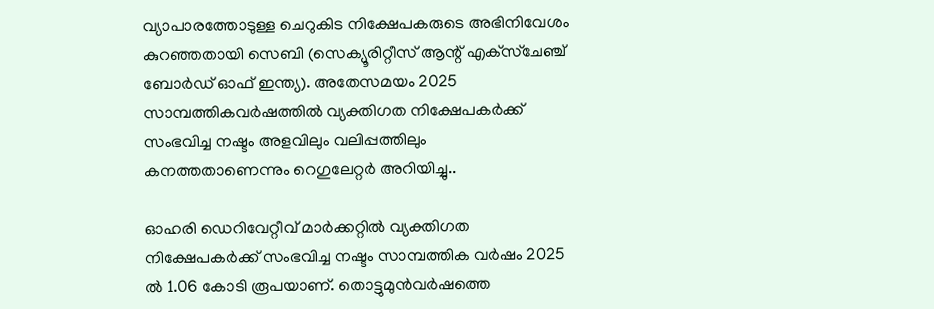വ്യാപാരത്തോടുള്ള ചെറുകിട നിക്ഷേപകരുടെ അഭിനിവേശം കുറഞ്ഞതായി സെബി (സെക്യൂരിറ്റീസ് ആന്റ് എക്‌സ്‌ചേഞ്ച് ബോര്‍ഡ് ഓഫ് ഇന്ത്യ). അതേസമയം 2025 സാമ്പത്തികവര്‍ഷത്തില്‍ വ്യക്തിഗത നിക്ഷേപകര്‍ക്ക് സംഭവിച്ച നഷ്ടം അളവിലും വലിപ്പത്തിലും കനത്തതാണെന്നും റെഗുലേറ്റര്‍ അറിയിച്ചു..

ഓഹരി ഡെറിവേറ്റീവ് മാര്‍ക്കറ്റില്‍ വ്യക്തിഗത നിക്ഷേപകര്‍ക്ക് സംഭവിച്ച നഷ്ടം സാമ്പത്തിക വര്‍ഷം 2025 ല്‍ 1.06 കോടി രൂപയാണ്. തൊട്ടുമുന്‍വര്‍ഷത്തെ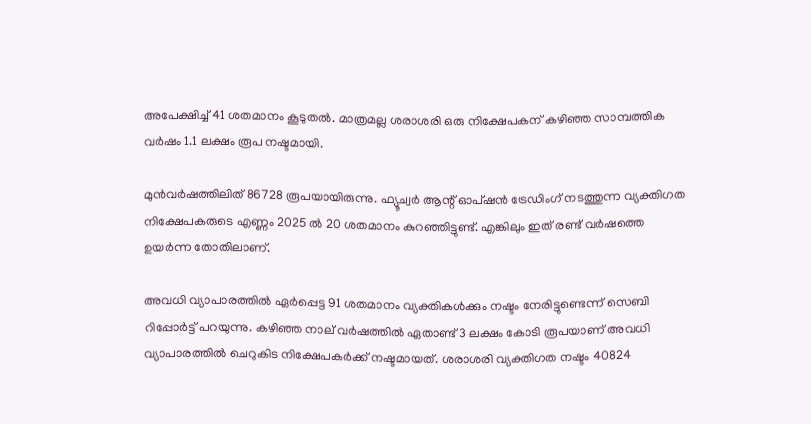അപേക്ഷിച്ച് 41 ശതമാനം കൂടുതല്‍. മാത്രമല്ല ശരാശരി ഒരു നിക്ഷേപകന് കഴിഞ്ഞ സാമ്പത്തിക വര്‍ഷം 1.1 ലക്ഷം രൂപ നഷ്ടമായി.

മുന്‍വര്‍ഷത്തിലിത് 86728 രൂപയായിരുന്നു. ഫ്യൂച്വര്‍ ആന്റ് ഓപ്ഷന്‍ ട്രേഡിംഗ് നടത്തുന്ന വ്യക്തിഗത നിക്ഷേപകരുടെ എണ്ണം 2025 ല്‍ 20 ശതമാനം കുറഞ്ഞിട്ടുണ്ട്. എങ്കിലും ഇത് രണ്ട് വര്‍ഷത്തെ ഉയര്‍ന്ന തോതിലാണ്.

അവധി വ്യാപാരത്തില്‍ ഏര്‍പ്പെട്ട 91 ശതമാനം വ്യക്തികള്‍ക്കും നഷ്ടം നേരിട്ടുണ്ടെന്ന് സെബി റിപ്പോര്‍ട്ട് പറയുന്നു. കഴിഞ്ഞ നാല് വര്‍ഷത്തില്‍ ഏതാണ്ട് 3 ലക്ഷം കോടി രൂപയാണ് അവധി വ്യാപാരത്തില്‍ ചെറുകിട നിക്ഷേപകര്‍ക്ക് നഷ്ടമായത്. ശരാശരി വ്യക്തിഗത നഷ്ടം 40824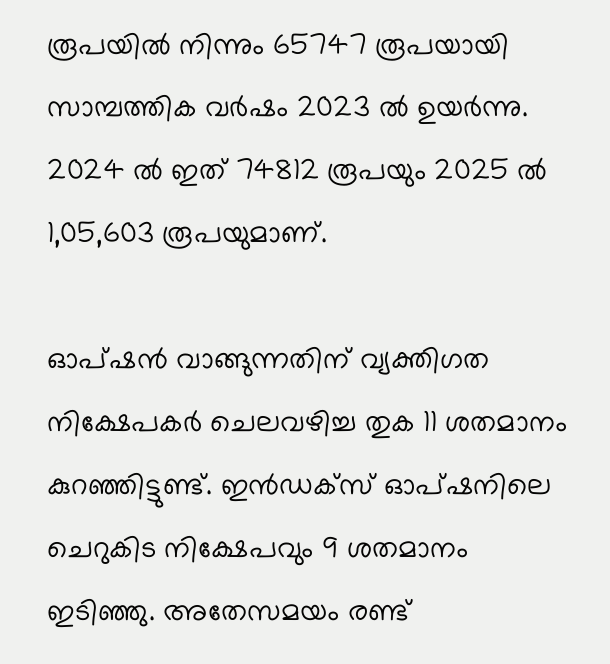രൂപയില്‍ നിന്നും 65747 രൂപയായി സാമ്പത്തിക വര്‍ഷം 2023 ല്‍ ഉയര്‍ന്നു. 2024 ല്‍ ഇത് 74812 രൂപയും 2025 ല്‍ 1,05,603 രൂപയുമാണ്.

ഓപ്ഷന്‍ വാങ്ങുന്നതിന് വ്യക്തിഗത നിക്ഷേപകര്‍ ചെലവഴിച്ച തുക 11 ശതമാനം കുറഞ്ഞിട്ടുണ്ട്. ഇന്‍ഡക്‌സ് ഓപ്ഷനിലെ ചെറുകിട നിക്ഷേപവും 9 ശതമാനം ഇടിഞ്ഞു. അതേസമയം രണ്ട്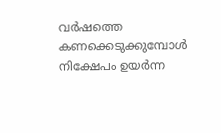വര്‍ഷത്തെ കണക്കെടുക്കുമ്പോള്‍ നിക്ഷേപം ഉയര്‍ന്ന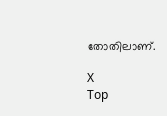തോതിലാണ്.

X
Top